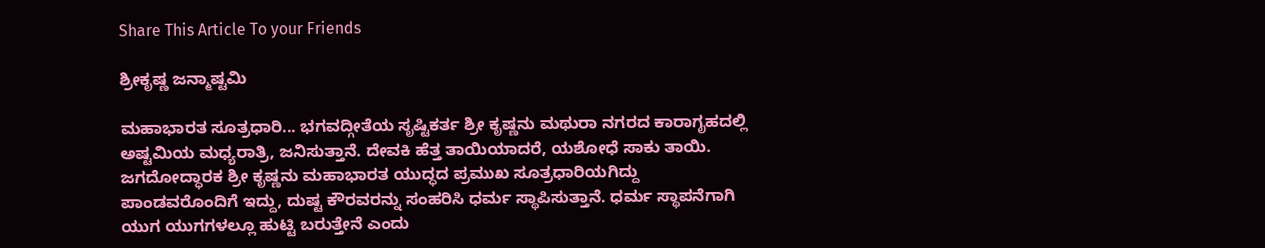Share This Article To your Friends

ಶ್ರೀಕೃಷ್ಣ ಜನ್ಮಾಷ್ಟಮಿ

ಮಹಾಭಾರತ ಸೂತ್ರಧಾರಿ... ಭಗವದ್ಗೀತೆಯ ಸೃಷ್ಟಿಕರ್ತ ಶ್ರೀ ಕೃಷ್ಣನು ಮಥುರಾ ನಗರದ ಕಾರಾಗೃಹದಲ್ಲಿ ಅಷ್ಟಮಿಯ ಮಧ್ಯರಾತ್ರಿ, ಜನಿಸುತ್ತಾನೆ. ದೇವಕಿ ಹೆತ್ತ ತಾಯಿಯಾದರೆ, ಯಶೋಧೆ ಸಾಕು ತಾಯಿ. ಜಗದೋದ್ಧಾರಕ ಶ್ರೀ ಕೃಷ್ಣನು ಮಹಾಭಾರತ ಯುದ್ಧದ ಪ್ರಮುಖ ಸೂತ್ರಧಾರಿಯಗಿದ್ದು ಪಾಂಡವರೊಂದಿಗೆ ಇದ್ದು, ದುಷ್ಟ ಕೌರವರನ್ನು ಸಂಹರಿಸಿ ಧರ್ಮ ಸ್ಥಾಪಿಸುತ್ತಾನೆ. ಧರ್ಮ ಸ್ಥಾಪನೆಗಾಗಿ ಯುಗ ಯುಗಗಳಲ್ಲೂ ಹುಟ್ಟಿ ಬರುತ್ತೇನೆ ಎಂದು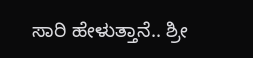ಸಾರಿ ಹೇಳುತ್ತಾನೆ.. ಶ್ರೀ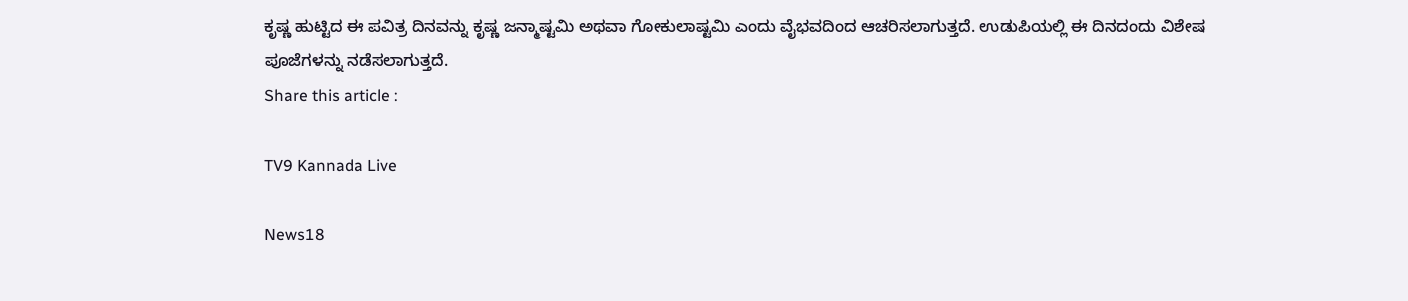ಕೃಷ್ಣ ಹುಟ್ಟಿದ ಈ ಪವಿತ್ರ ದಿನವನ್ನು ಕೃಷ್ಣ ಜನ್ಮಾಷ್ಟಮಿ ಅಥವಾ ಗೋಕುಲಾಷ್ಟಮಿ ಎಂದು ವೈಭವದಿಂದ ಆಚರಿಸಲಾಗುತ್ತದೆ. ಉಡುಪಿಯಲ್ಲಿ ಈ ದಿನದಂದು ವಿಶೇಷ ಪೂಜೆಗಳನ್ನು ನಡೆಸಲಾಗುತ್ತದೆ.
Share this article :

TV9 Kannada Live

News18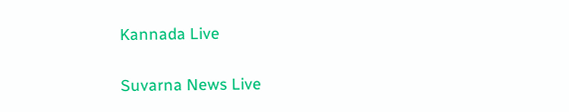Kannada Live

Suvarna News Live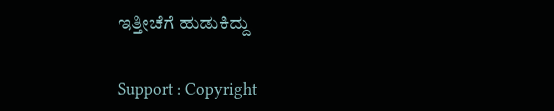ಇತ್ತೀಚೆಗೆ ಹುಡುಕಿದ್ದು


Support : Copyright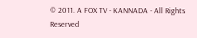© 2011. A FOX TV - KANNADA - All Rights Reserved